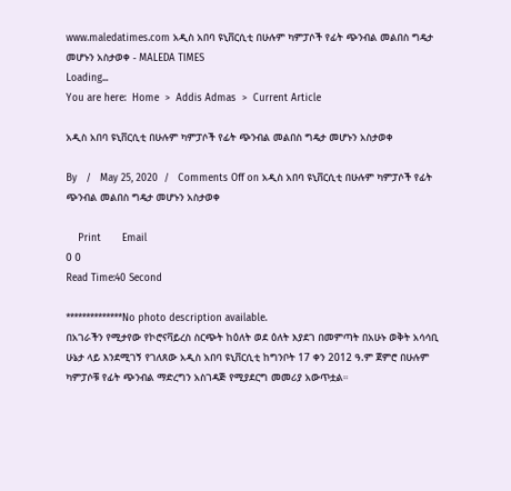www.maledatimes.com አዲስ አበባ ዩኒቨርሲቲ በሁሉም ካምፓሶች የፊት ጭንብል መልበስ ግዴታ መሆኑን አስታወቀ - MALEDA TIMES
Loading...
You are here:  Home  >  Addis Admas  >  Current Article

አዲስ አበባ ዩኒቨርሲቲ በሁሉም ካምፓሶች የፊት ጭንብል መልበስ ግዴታ መሆኑን አስታወቀ

By   /   May 25, 2020  /   Comments Off on አዲስ አበባ ዩኒቨርሲቲ በሁሉም ካምፓሶች የፊት ጭንብል መልበስ ግዴታ መሆኑን አስታወቀ

    Print       Email
0 0
Read Time:40 Second

**************No photo description available.
በአገራችን የሚታየው የኮሮናቫይረስ ስርጭት ከዕለት ወደ ዕለት እያደገ በመምጣት በአሁኑ ወቅት አሳሳቢ ሁኔታ ላይ እንደሚገኝ የገለጸው አዲስ አበባ ዩኒቨርሲቲ ከግንቦት 17 ቀን 2012 ዓ.ም ጀምሮ በሁሉም ካምፓሶቹ የፊት ጭንብል ማድረግን አስገዳጅ የሚያደርግ መመሪያ አውጥቷል።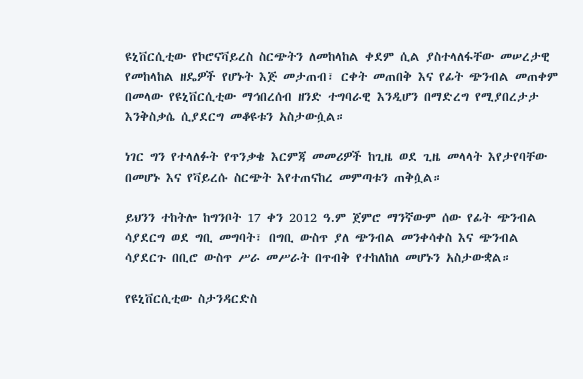ዩኒቨርሲቲው የኮሮናቫይረስ ስርጭትን ለመከላከል ቀደም ሲል ያስተላለፋቸው መሠረታዊ የመከላከል ዘዴዎች የሆኑት እጅ መታጠብ፣ ርቀት መጠበቅ እና የፊት ጭንብል መጠቀም በመላው የዩኒቨርሲቲው ማኅበረሰብ ዘንድ ተግባራዊ እንዲሆን በማድረግ የሚያበረታታ እንቅስቃሴ ሲያደርግ መቆዩቱን አስታውሷል።

ነገር ግን የተላለፉት የጥንቃቄ እርምጃ መመሪዎች ከጊዜ ወደ ጊዜ መላላት እየታየባቸው በመሆኑ እና የቫይረሱ ስርጭት እየተጠናከረ መምጣቱን ጠቅሷል።

ይህንን ተከትሎ ከግንቦት 17 ቀን 2012 ዓ.ም ጀምሮ ማንኛውም ሰው የፊት ጭንብል ሳያደርግ ወደ ግቢ መግባት፣ በግቢ ውስጥ ያለ ጭንብል መንቀሳቀስ እና ጭንብል ሳያደርጉ በቢሮ ውስጥ ሥራ መሥራት በጥብቅ የተከለከለ መሆኑን አስታውቋል።

የዩኒቨርሲቲው ስታንዳርድስ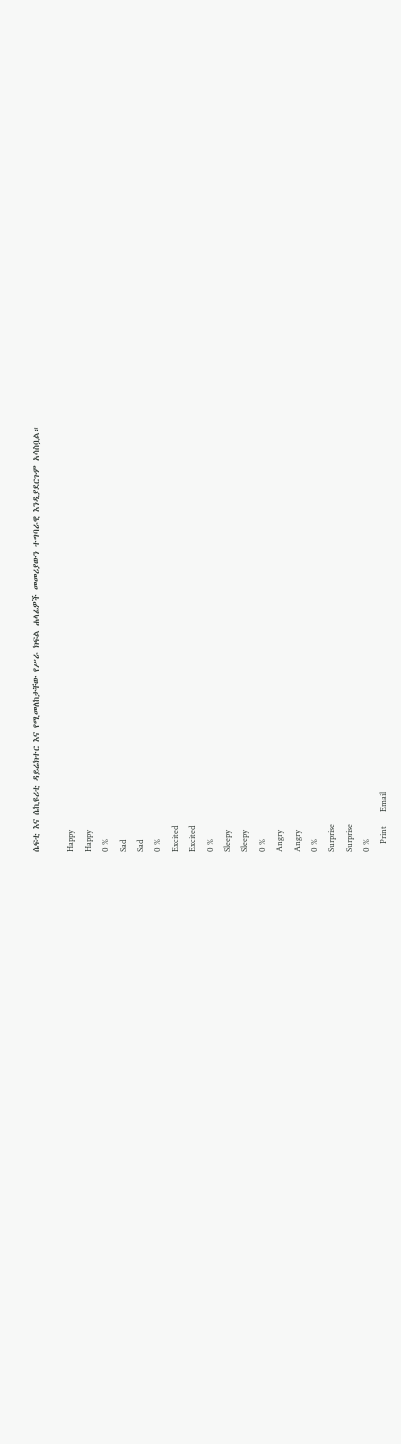ሴፍቲ እና ሴኪዩሪቲ ዳይሬክተር እና የሚመለከታቸው የሥራ ክፍል ሐላፊዎች መመሪያውን ተግባራዊ እንዲያደርጉም አሳስቧል።

Happy
Happy
0 %
Sad
Sad
0 %
Excited
Excited
0 %
Sleepy
Sleepy
0 %
Angry
Angry
0 %
Surprise
Surprise
0 %
    Print       Email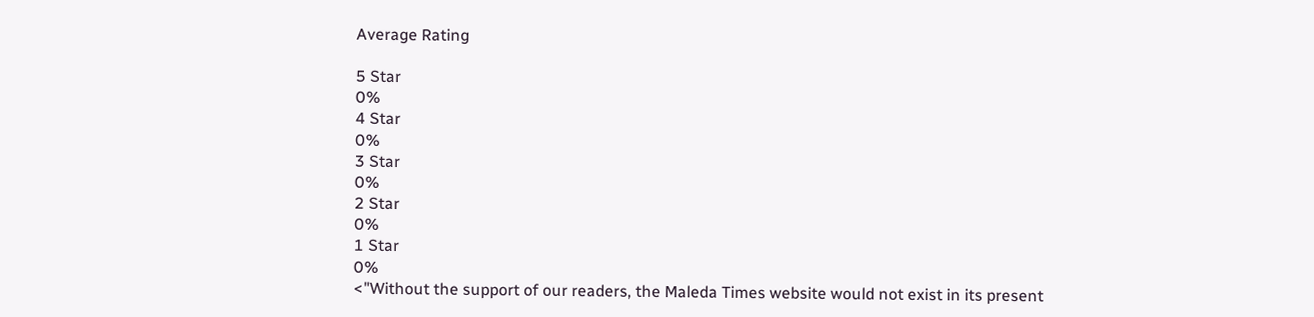Average Rating

5 Star
0%
4 Star
0%
3 Star
0%
2 Star
0%
1 Star
0%
<"Without the support of our readers, the Maleda Times website would not exist in its present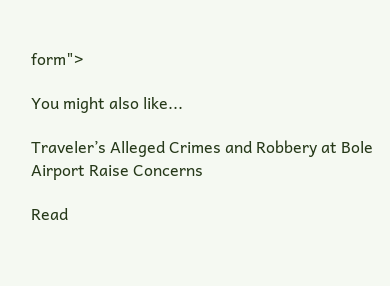form">

You might also like...

Traveler’s Alleged Crimes and Robbery at Bole Airport Raise Concerns

Read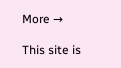More →

This site is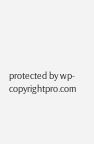protected by wp-copyrightpro.com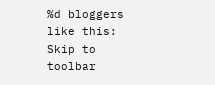%d bloggers like this:
Skip to toolbar